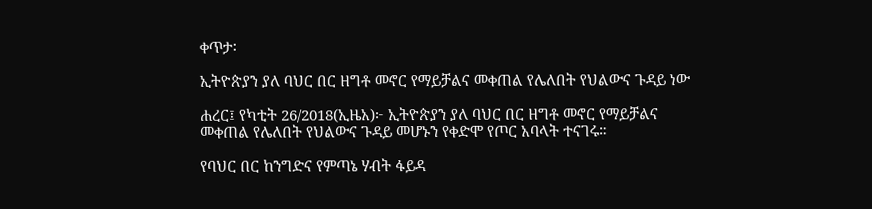ቀጥታ፡

ኢትዮጵያን ያለ ባህር በር ዘግቶ መኖር የማይቻልና መቀጠል የሌለበት የህልውና ጉዳይ ነው

ሐረር፤ የካቲት 26/2018(ኢዜአ)፦ ኢትዮጵያን ያለ ባህር በር ዘግቶ መኖር የማይቻልና መቀጠል የሌለበት የህልውና ጉዳይ መሆኑን የቀድሞ የጦር አባላት ተናገሩ።

የባህር በር ከንግድና የምጣኔ ሃብት ፋይዳ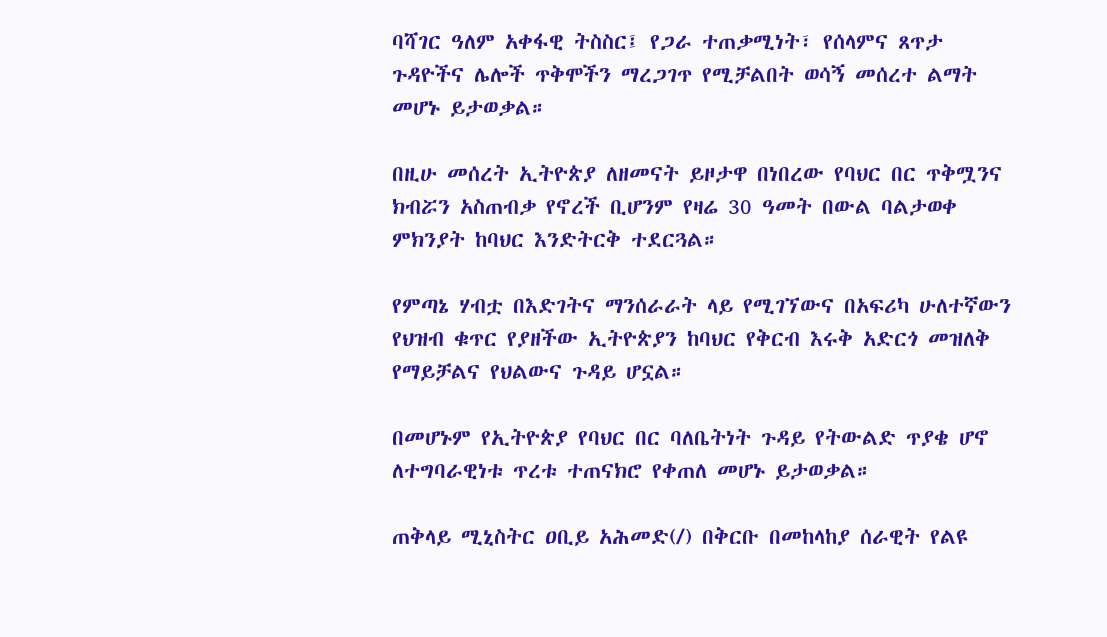ባሻገር ዓለም አቀፋዊ ትስስር፤ የጋራ ተጠቃሚነት፣ የሰላምና ጸጥታ ጉዳዮችና ሌሎች ጥቅሞችን ማረጋገጥ የሚቻልበት ወሳኝ መሰረተ ልማት መሆኑ ይታወቃል።

በዚሁ መሰረት ኢትዮጵያ ለዘመናት ይዞታዋ በነበረው የባህር በር ጥቅሟንና ክብሯን አስጠብቃ የኖረች ቢሆንም የዛሬ 30 ዓመት በውል ባልታወቀ ምክንያት ከባህር እንድትርቅ ተደርጓል።

የምጣኔ ሃብቷ በእድገትና ማንሰራራት ላይ የሚገኘውና በአፍሪካ ሁለተኛውን የህዝብ ቁጥር የያዘችው ኢትዮጵያን ከባህር የቅርብ እሩቅ አድርጎ መዝለቅ የማይቻልና የህልውና ጉዳይ ሆኗል።

በመሆኑም የኢትዮጵያ የባህር በር ባለቤትነት ጉዳይ የትውልድ ጥያቄ ሆኖ ለተግባራዊነቱ ጥረቱ ተጠናክሮ የቀጠለ መሆኑ ይታወቃል።

ጠቅላይ ሚኒስትር ዐቢይ አሕመድ(/) በቅርቡ በመከላከያ ሰራዊት የልዩ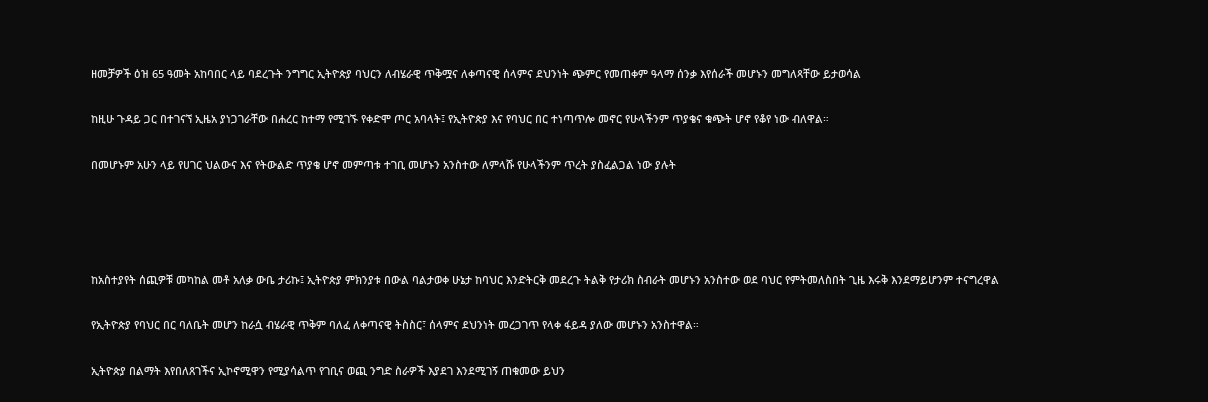ዘመቻዎች ዕዝ 65 ዓመት አከባበር ላይ ባደረጉት ንግግር ኢትዮጵያ ባህርን ለብሄራዊ ጥቅሟና ለቀጣናዊ ሰላምና ደህንነት ጭምር የመጠቀም ዓላማ ሰንቃ እየሰራች መሆኑን መግለጻቸው ይታወሳል

ከዚሁ ጉዳይ ጋር በተገናኘ ኢዜአ ያነጋገራቸው በሐረር ከተማ የሚገኙ የቀድሞ ጦር አባላት፤ የኢትዮጵያ እና የባህር በር ተነጣጥሎ መኖር የሁላችንም ጥያቄና ቁጭት ሆኖ የቆየ ነው ብለዋል።

በመሆኑም አሁን ላይ የሀገር ህልውና እና የትውልድ ጥያቄ ሆኖ መምጣቱ ተገቢ መሆኑን አንስተው ለምላሹ የሁላችንም ጥረት ያስፈልጋል ነው ያሉት




ከአስተያየት ሰጪዎቹ መካከል መቶ አለቃ ውቤ ታሪኩ፤ ኢትዮጵያ ምክንያቱ በውል ባልታወቀ ሁኔታ ከባህር እንድትርቅ መደረጉ ትልቅ የታሪክ ስብራት መሆኑን አንስተው ወደ ባህር የምትመለስበት ጊዜ እሩቅ እንደማይሆንም ተናግረዋል

የኢትዮጵያ የባህር በር ባለቤት መሆን ከራሷ ብሄራዊ ጥቅም ባለፈ ለቀጣናዊ ትስስር፣ ሰላምና ደህንነት መረጋገጥ የላቀ ፋይዳ ያለው መሆኑን አንስተዋል።

ኢትዮጵያ በልማት እየበለጸገችና ኢኮኖሚዋን የሚያሳልጥ የገቢና ወጪ ንግድ ስራዎች እያደገ እንደሚገኝ ጠቁመው ይህን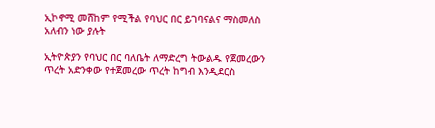ኢኮኖሚ መሸከም የሚችል የባህር በር ይገባናልና ማስመለስ አለብን ነው ያሉት

ኢትዮጵያን የባህር በር ባለቤት ለማድረግ ትውልዱ የጀመረውን ጥረት አድንቀው የተጀመረው ጥረት ከግብ እንዲደርስ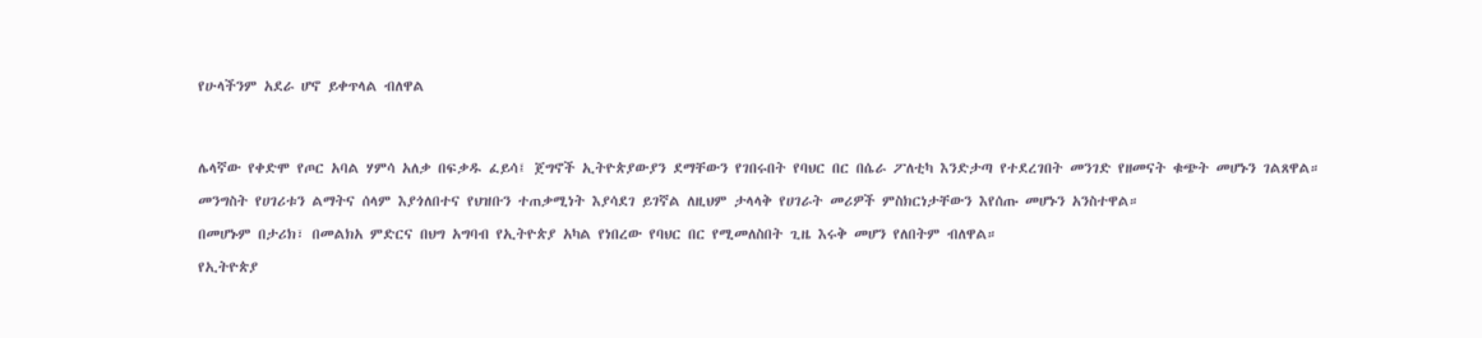የሁላችንም አደራ ሆኖ ይቀጥላል ብለዋል




ሌላኛው የቀድሞ የጦር አባል ሃምሳ አለቃ በፍቃዱ ፈይሳ፤ ጀግኖች ኢትዮጵያውያን ደማቸውን የገበሩበት የባህር በር በሴራ ፖለቲካ እንድታጣ የተደረገበት መንገድ የዘመናት ቁጭት መሆኑን ገልጸዋል።

መንግስት የሀገሪቱን ልማትና ሰላም እያጎለበተና የህዝቡን ተጠቃሚነት እያሳደገ ይገኛል ለዚህም ታላላቅ የሀገራት መሪዎች ምስክርነታቸውን እየሰጡ መሆኑን አንስተዋል።

በመሆኑም በታሪክ፣ በመልክአ ምድርና በህግ አግባብ የኢትዮጵያ አካል የነበረው የባህር በር የሚመለስበት ጊዜ እሩቅ መሆን የለበትም ብለዋል።

የኢትዮጵያ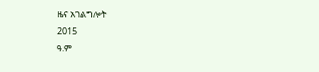ዜና አገልግሎት
2015
ዓ.ም